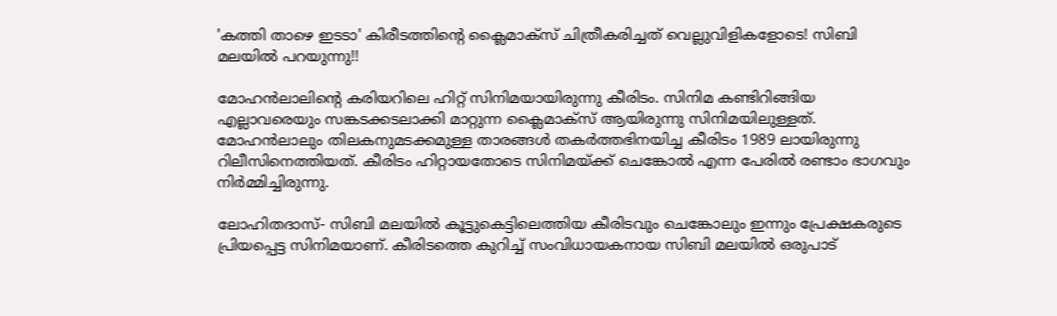'കത്തി താഴെ ഇടടാ' കിരീടത്തിന്റെ ക്ലൈമാക്‌സ് ചിത്രീകരിച്ചത് വെല്ലുവിളികളോടെ! സിബി മലയില്‍ പറയുന്നു!!

മോഹന്‍ലാലിന്റെ കരിയറിലെ ഹിറ്റ് സിനിമയായിരുന്നു കീരിടം. സിനിമ കണ്ടിറിങ്ങിയ എല്ലാവരെയും സങ്കടക്കടലാക്കി മാറ്റുന്ന ക്ലൈമാക്‌സ് ആയിരുന്നു സിനിമയിലുള്ളത്. മോഹന്‍ലാലും തിലകനുമടക്കമുള്ള താരങ്ങള്‍ തകര്‍ത്തഭിനയിച്ച കീരിടം 1989 ലായിരുന്നു റിലീസിനെത്തിയത്. കീരിടം ഹിറ്റായതോടെ സിനിമയ്ക്ക് ചെങ്കോല്‍ എന്ന പേരില്‍ രണ്ടാം ഭാഗവും നിര്‍മ്മിച്ചിരുന്നു.

ലോഹിതദാസ്- സിബി മലയില്‍ കൂട്ടുകെട്ടിലെത്തിയ കീരിടവും ചെങ്കോലും ഇന്നും പ്രേക്ഷകരുടെ പ്രിയപ്പെട്ട സിനിമയാണ്. കീരിടത്തെ കുറിച്ച് സംവിധായകനായ സിബി മലയില്‍ ഒരുപാട്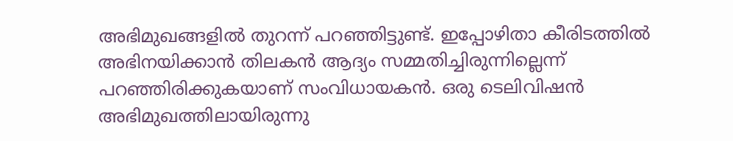അഭിമുഖങ്ങളില്‍ തുറന്ന് പറഞ്ഞിട്ടുണ്ട്. ഇപ്പോഴിതാ കീരിടത്തില്‍ അഭിനയിക്കാന്‍ തിലകന്‍ ആദ്യം സമ്മതിച്ചിരുന്നില്ലെന്ന് പറഞ്ഞിരിക്കുകയാണ് സംവിധായകന്‍. ഒരു ടെലിവിഷന്‍ അഭിമുഖത്തിലായിരുന്നു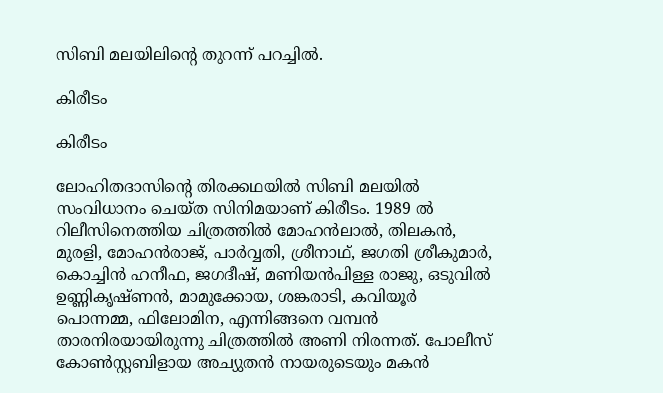സിബി മലയിലിന്റെ തുറന്ന് പറച്ചില്‍.

കിരീടം

കിരീടം

ലോഹിതദാസിന്റെ തിരക്കഥയില്‍ സിബി മലയില്‍ സംവിധാനം ചെയ്ത സിനിമയാണ് കിരീടം. 1989 ല്‍ റിലീസിനെത്തിയ ചിത്രത്തില്‍ മോഹന്‍ലാല്‍, തിലകന്‍, മുരളി, മോഹന്‍രാജ്, പാര്‍വ്വതി, ശ്രീനാഥ്, ജഗതി ശ്രീകുമാര്‍, കൊച്ചിന്‍ ഹനീഫ, ജഗദീഷ്, മണിയന്‍പിള്ള രാജു, ഒടുവില്‍ ഉണ്ണികൃഷ്ണന്‍, മാമുക്കോയ, ശങ്കരാടി, കവിയൂര്‍ പൊന്നമ്മ, ഫിലോമിന, എന്നിങ്ങനെ വമ്പന്‍ താരനിരയായിരുന്നു ചിത്രത്തില്‍ അണി നിരന്നത്. പോലീസ് കോണ്‍സ്റ്റബിളായ അച്യുതന്‍ നായരുടെയും മകന്‍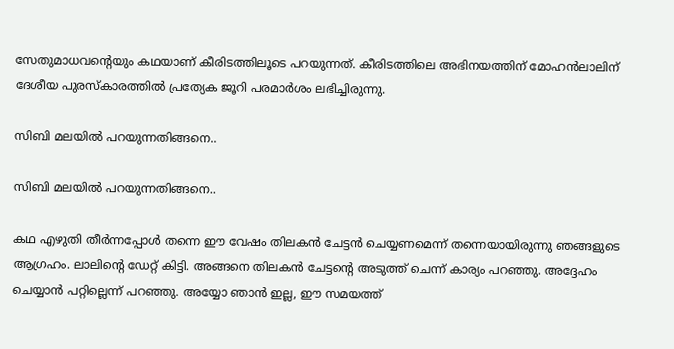സേതുമാധവന്റെയും കഥയാണ് കീരിടത്തിലൂടെ പറയുന്നത്. കീരിടത്തിലെ അഭിനയത്തിന് മോഹന്‍ലാലിന് ദേശീയ പുരസ്‌കാരത്തില്‍ പ്രത്യേക ജൂറി പരമാര്‍ശം ലഭിച്ചിരുന്നു.

സിബി മലയില്‍ പറയുന്നതിങ്ങനെ..

സിബി മലയില്‍ പറയുന്നതിങ്ങനെ..

കഥ എഴുതി തീര്‍ന്നപ്പോള്‍ തന്നെ ഈ വേഷം തിലകന്‍ ചേട്ടന്‍ ചെയ്യണമെന്ന് തന്നെയായിരുന്നു ഞങ്ങളുടെ ആഗ്രഹം. ലാലിന്റെ ഡേറ്റ് കിട്ടി. അങ്ങനെ തിലകന്‍ ചേട്ടന്റെ അടുത്ത് ചെന്ന് കാര്യം പറഞ്ഞു. അദ്ദേഹം ചെയ്യാന്‍ പറ്റില്ലെന്ന് പറഞ്ഞു. അയ്യോ ഞാന്‍ ഇല്ല, ഈ സമയത്ത്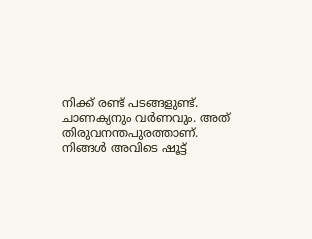നിക്ക് രണ്ട് പടങ്ങളുണ്ട്. ചാണക്യനും വര്‍ണവും. അത് തിരുവനന്തപുരത്താണ്. നിങ്ങള്‍ അവിടെ ഷൂട്ട്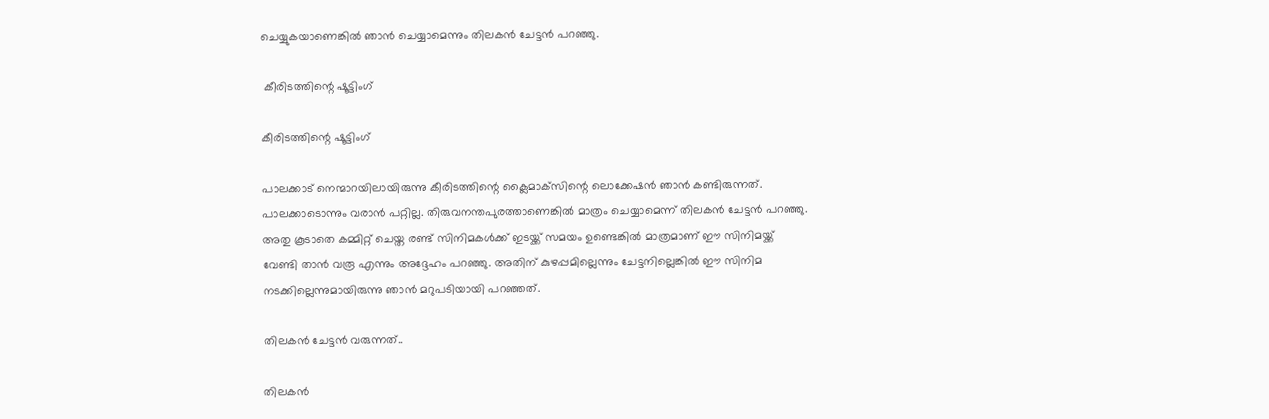ചെയ്യുകയാണെങ്കില്‍ ഞാന്‍ ചെയ്യാമെന്നും തിലകന്‍ ചേട്ടന്‍ പറഞ്ഞു.

 കീരിടത്തിന്റെ ഷൂട്ടിംഗ്

കീരിടത്തിന്റെ ഷൂട്ടിംഗ്

പാലക്കാട് നെന്മാറയിലായിരുന്നു കീരിടത്തിന്റെ ക്ലൈമാക്‌സിന്റെ ലൊക്കേഷന്‍ ഞാന്‍ കണ്ടിരുന്നത്. പാലക്കാടൊന്നും വരാന്‍ പറ്റില്ല. തിരുവനന്തപുരത്താണെങ്കില്‍ മാത്രം ചെയ്യാമെന്ന് തിലകന്‍ ചേട്ടന്‍ പറഞ്ഞു. അതു കൂടാതെ കമ്മിറ്റ് ചെയ്ത രണ്ട് സിനിമകള്‍ക്ക് ഇടയ്ക്ക് സമയം ഉണ്ടെങ്കില്‍ മാത്രമാണ് ഈ സിനിമയ്ക്ക് വേണ്ടി താന്‍ വരൂ എന്നും അദ്ദേഹം പറഞ്ഞു. അതിന് കുഴപ്പമില്ലെന്നും ചേട്ടനില്ലെങ്കില്‍ ഈ സിനിമ നടക്കില്ലെന്നുമായിരുന്നു ഞാന്‍ മറുപടിയായി പറഞ്ഞത്.

തിലകന്‍ ചേട്ടന്‍ വരുന്നത്..

തിലകന്‍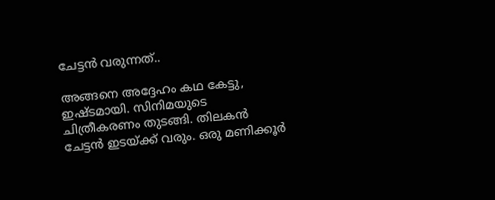ചേട്ടന്‍ വരുന്നത്..

അങ്ങനെ അദ്ദേഹം കഥ കേട്ടു, ഇഷ്ടമായി. സിനിമയുടെ ചിത്രീകരണം തുടങ്ങി. തിലകന്‍ ചേട്ടന്‍ ഇടയ്ക്ക് വരും. ഒരു മണിക്കൂര്‍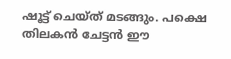ഷൂട്ട് ചെയ്ത് മടങ്ങും. പക്ഷെ തിലകന്‍ ചേട്ടന്‍ ഈ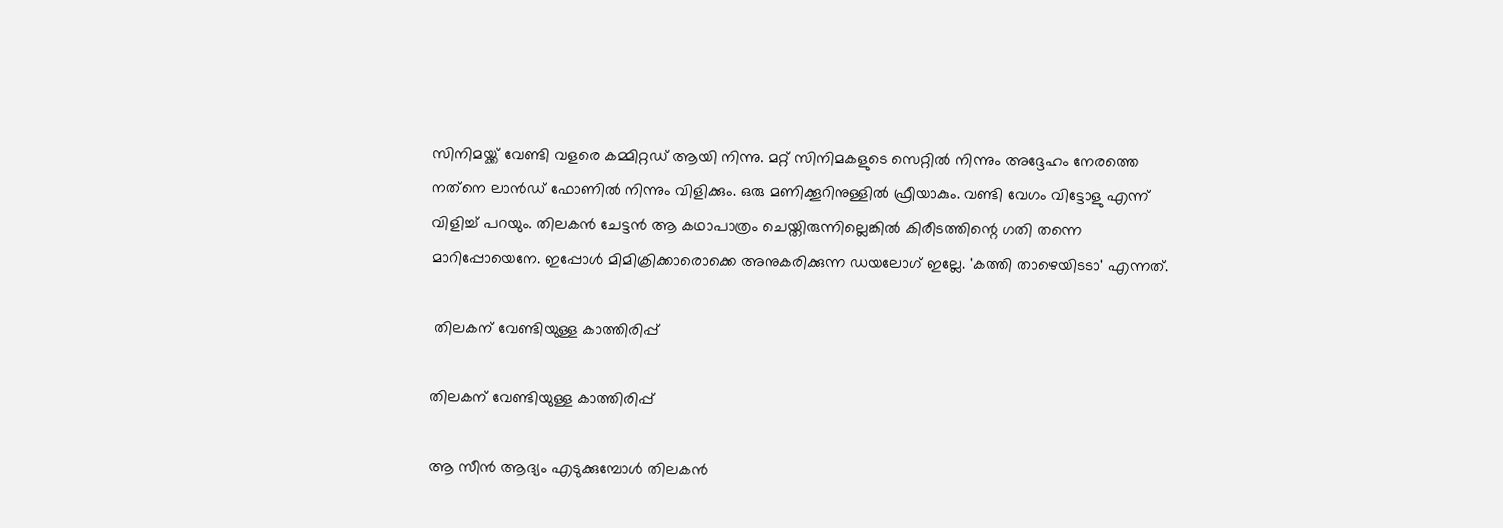സിനിമയ്ക്ക് വേണ്ടി വളരെ കമ്മിറ്റഡ് ആയി നിന്നു. മറ്റ് സിനിമകളുടെ സെറ്റില്‍ നിന്നും അദ്ദേഹം നേരത്തെ നത്‌നെ ലാന്‍ഡ് ഫോണില്‍ നിന്നും വിളിക്കും. ഒരു മണിക്കൂറിനുള്ളില്‍ ഫ്രീയാകും. വണ്ടി വേഗം വിട്ടോളു എന്ന് വിളിച്ച് പറയും. തിലകന്‍ ചേട്ടന്‍ ആ കഥാപാത്രം ചെയ്തിരുന്നില്ലെങ്കില്‍ കിരീടത്തിന്റെ ഗതി തന്നെ മാറിപ്പോയെനേ. ഇപ്പോള്‍ മിമിക്രിക്കാരൊക്കെ അനുകരിക്കുന്ന ഡയലോഗ് ഇല്ലേ. 'കത്തി താഴെയിടടാ' എന്നത്.

 തിലകന് വേണ്ടിയുള്ള കാത്തിരിപ്പ്

തിലകന് വേണ്ടിയുള്ള കാത്തിരിപ്പ്

ആ സീന്‍ ആദ്യം എടുക്കുമ്പോള്‍ തിലകന്‍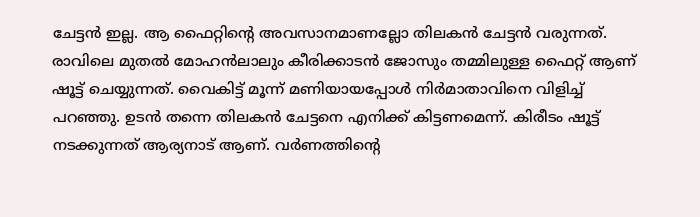ചേട്ടന്‍ ഇല്ല. ആ ഫൈറ്റിന്റെ അവസാനമാണല്ലോ തിലകന്‍ ചേട്ടന്‍ വരുന്നത്. രാവിലെ മുതല്‍ മോഹന്‍ലാലും കീരിക്കാടന്‍ ജോസും തമ്മിലുള്ള ഫൈറ്റ് ആണ് ഷൂട്ട് ചെയ്യുന്നത്. വൈകിട്ട് മൂന്ന് മണിയായപ്പോള്‍ നിര്‍മാതാവിനെ വിളിച്ച് പറഞ്ഞു. ഉടന്‍ തന്നെ തിലകന്‍ ചേട്ടനെ എനിക്ക് കിട്ടണമെന്ന്. കിരീടം ഷൂട്ട് നടക്കുന്നത് ആര്യനാട് ആണ്. വര്‍ണത്തിന്റെ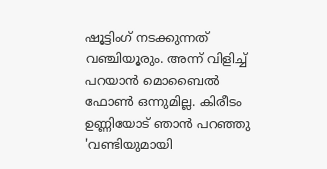ഷൂട്ടിംഗ് നടക്കുന്നത് വഞ്ചിയൂരും. അന്ന് വിളിച്ച് പറയാന്‍ മൊബൈല്‍ ഫോണ്‍ ഒന്നുമില്ല. കിരീടം ഉണ്ണിയോട് ഞാന്‍ പറഞ്ഞു 'വണ്ടിയുമായി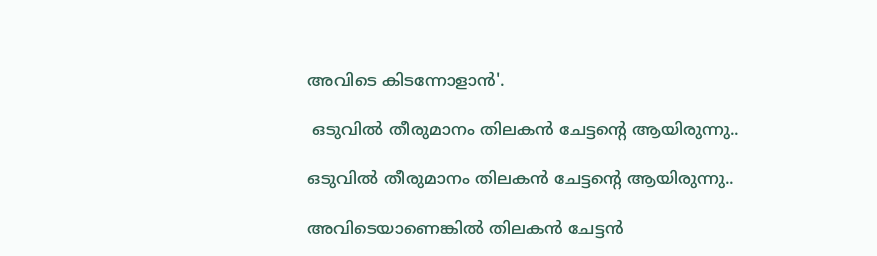അവിടെ കിടന്നോളാന്‍'.

 ഒടുവില്‍ തീരുമാനം തിലകന്‍ ചേട്ടന്റെ ആയിരുന്നു..

ഒടുവില്‍ തീരുമാനം തിലകന്‍ ചേട്ടന്റെ ആയിരുന്നു..

അവിടെയാണെങ്കില്‍ തിലകന്‍ ചേട്ടന്‍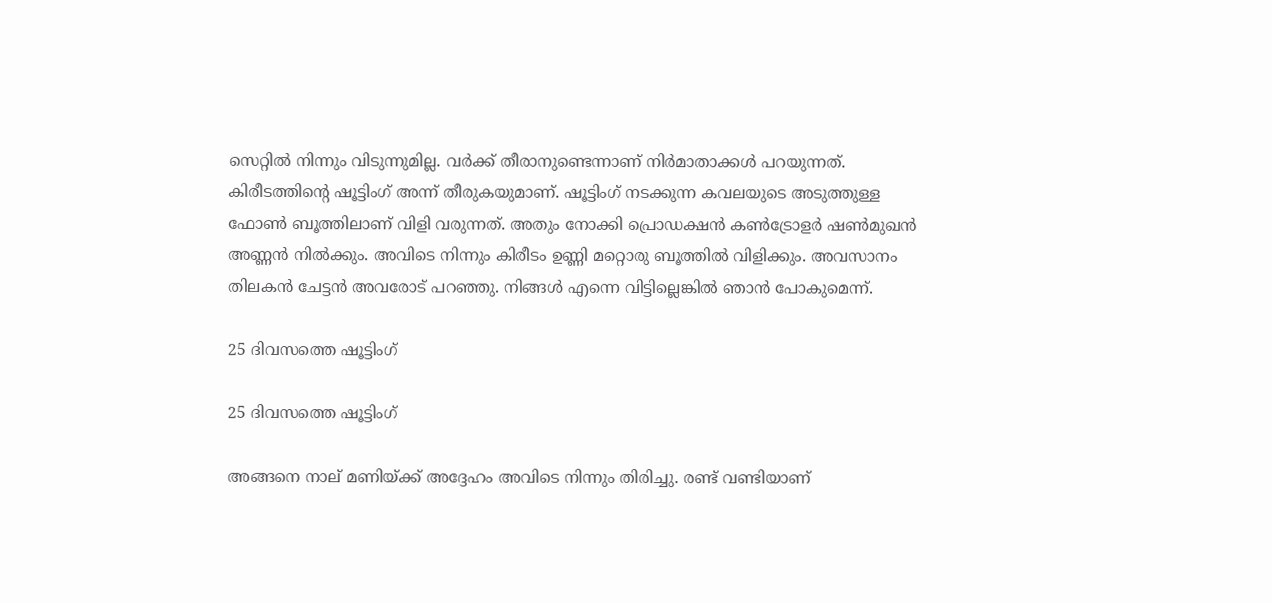സെറ്റില്‍ നിന്നും വിടുന്നുമില്ല. വര്‍ക്ക് തീരാനുണ്ടെന്നാണ് നിര്‍മാതാക്കള്‍ പറയുന്നത്. കിരീടത്തിന്റെ ഷൂട്ടിംഗ് അന്ന് തീരുകയുമാണ്. ഷൂട്ടിംഗ് നടക്കുന്ന കവലയുടെ അടുത്തുള്ള ഫോണ്‍ ബൂത്തിലാണ് വിളി വരുന്നത്. അതും നോക്കി പ്രൊഡക്ഷന്‍ കണ്‍ട്രോളര്‍ ഷണ്‍മുഖന്‍ അണ്ണന്‍ നില്‍ക്കും. അവിടെ നിന്നും കിരീടം ഉണ്ണി മറ്റൊരു ബൂത്തില്‍ വിളിക്കും. അവസാനം തിലകന്‍ ചേട്ടന്‍ അവരോട് പറഞ്ഞു. നിങ്ങള്‍ എന്നെ വിട്ടില്ലെങ്കില്‍ ഞാന്‍ പോകുമെന്ന്.

25 ദിവസത്തെ ഷൂട്ടിംഗ്

25 ദിവസത്തെ ഷൂട്ടിംഗ്

അങ്ങനെ നാല് മണിയ്ക്ക് അദ്ദേഹം അവിടെ നിന്നും തിരിച്ചു. രണ്ട് വണ്ടിയാണ്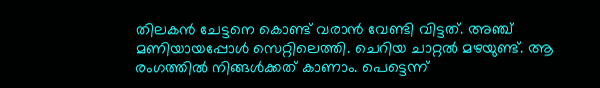തിലകന്‍ ചേട്ടനെ കൊണ്ട് വരാന്‍ വേണ്ടി വിട്ടത്. അഞ്ച് മണിയായപ്പോള്‍ സെറ്റിലെത്തി. ചെറിയ ചാറ്റല്‍ മഴയുണ്ട്. ആ രംഗത്തില്‍ നിങ്ങള്‍ക്കത് കാണാം. പെട്ടെന്ന്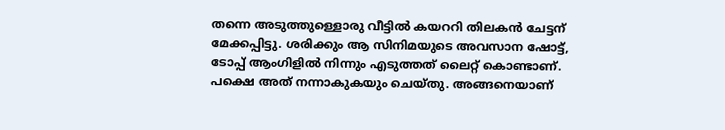തന്നെ അടുത്തുള്ളൊരു വീട്ടില്‍ കയററി തിലകന്‍ ചേട്ടന് മേക്കപ്പിട്ടു. ശരിക്കും ആ സിനിമയുടെ അവസാന ഷോട്ട്, ടോപ്പ് ആംഗിളില്‍ നിന്നും എടുത്തത് ലൈറ്റ് കൊണ്ടാണ്. പക്ഷെ അത് നന്നാകുകയും ചെയ്തു. അങ്ങനെയാണ്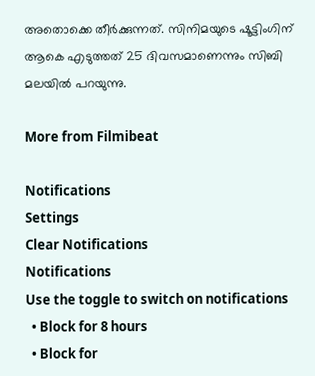അതൊക്കെ തീര്‍ക്കുന്നത്. സിനിമയുടെ ഷൂട്ടിംഗിന് ആകെ എടുത്തത് 25 ദിവസമാണെന്നും സിബി മലയില്‍ പറയുന്നു.

More from Filmibeat

Notifications
Settings
Clear Notifications
Notifications
Use the toggle to switch on notifications
  • Block for 8 hours
  • Block for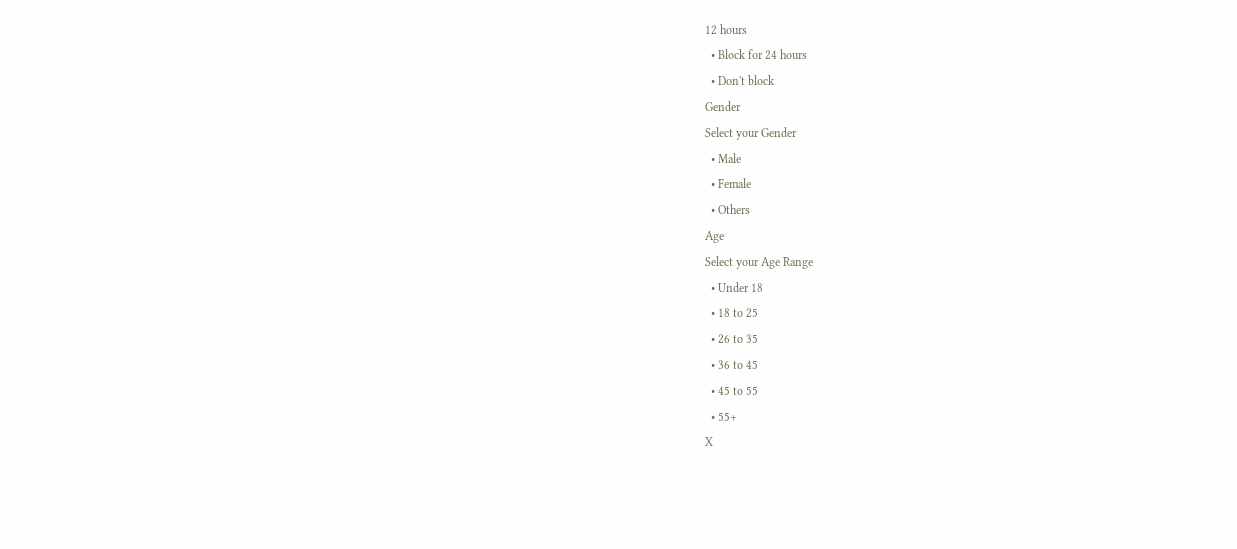12 hours
  • Block for 24 hours
  • Don't block
Gender
Select your Gender
  • Male
  • Female
  • Others
Age
Select your Age Range
  • Under 18
  • 18 to 25
  • 26 to 35
  • 36 to 45
  • 45 to 55
  • 55+
X